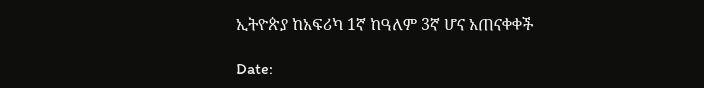ኢትዮጵያ ከአፍሪካ 1ኛ ከዓለም 3ኛ ሆና አጠናቀቀች

Date: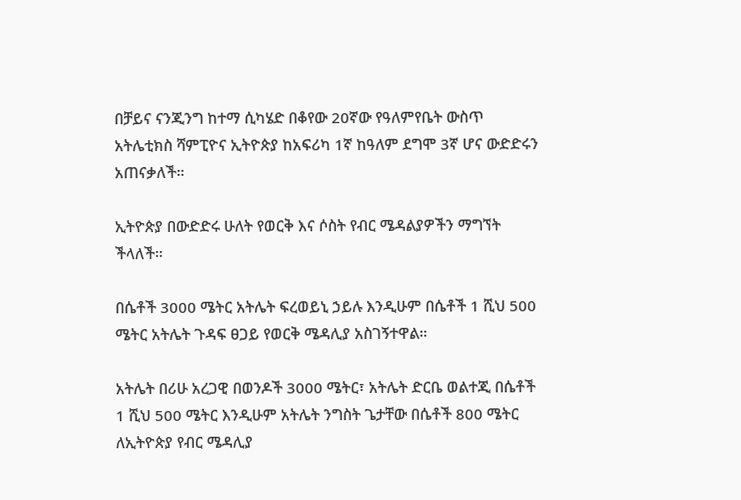በቻይና ናንጂንግ ከተማ ሲካሄድ በቆየው 20ኛው የዓለምየቤት ውስጥ አትሌቲክስ ሻምፒዮና ኢትዮጵያ ከአፍሪካ 1ኛ ከዓለም ደግሞ 3ኛ ሆና ውድድሩን አጠናቃለች።

ኢትዮጵያ በውድድሩ ሁለት የወርቅ እና ሶስት የብር ሜዳልያዎችን ማግኘት ችላለች።

በሴቶች 3000 ሜትር አትሌት ፍረወይኒ ኃይሉ እንዲሁም በሴቶች 1 ሺህ 500 ሜትር አትሌት ጉዳፍ ፀጋይ የወርቅ ሜዳሊያ አስገኝተዋል።

አትሌት በሪሁ አረጋዊ በወንዶች 3000 ሜትር፣ አትሌት ድርቤ ወልተጂ በሴቶች 1 ሺህ 500 ሜትር እንዲሁም አትሌት ንግስት ጌታቸው በሴቶች 800 ሜትር ለኢትዮጵያ የብር ሜዳሊያ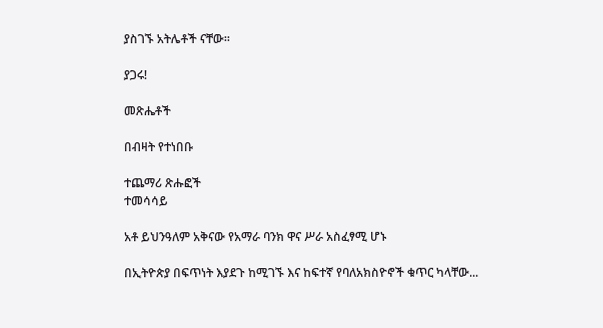ያስገኙ አትሌቶች ናቸው፡፡

ያጋሩ!

መጽሔቶች

በብዛት የተነበቡ

ተጨማሪ ጽሑፎች
ተመሳሳይ

አቶ ይህንዓለም አቅናው የአማራ ባንክ ዋና ሥራ አስፈፃሚ ሆኑ

በኢትዮጵያ በፍጥነት እያደጉ ከሚገኙ እና ከፍተኛ የባለአክስዮኖች ቁጥር ካላቸው...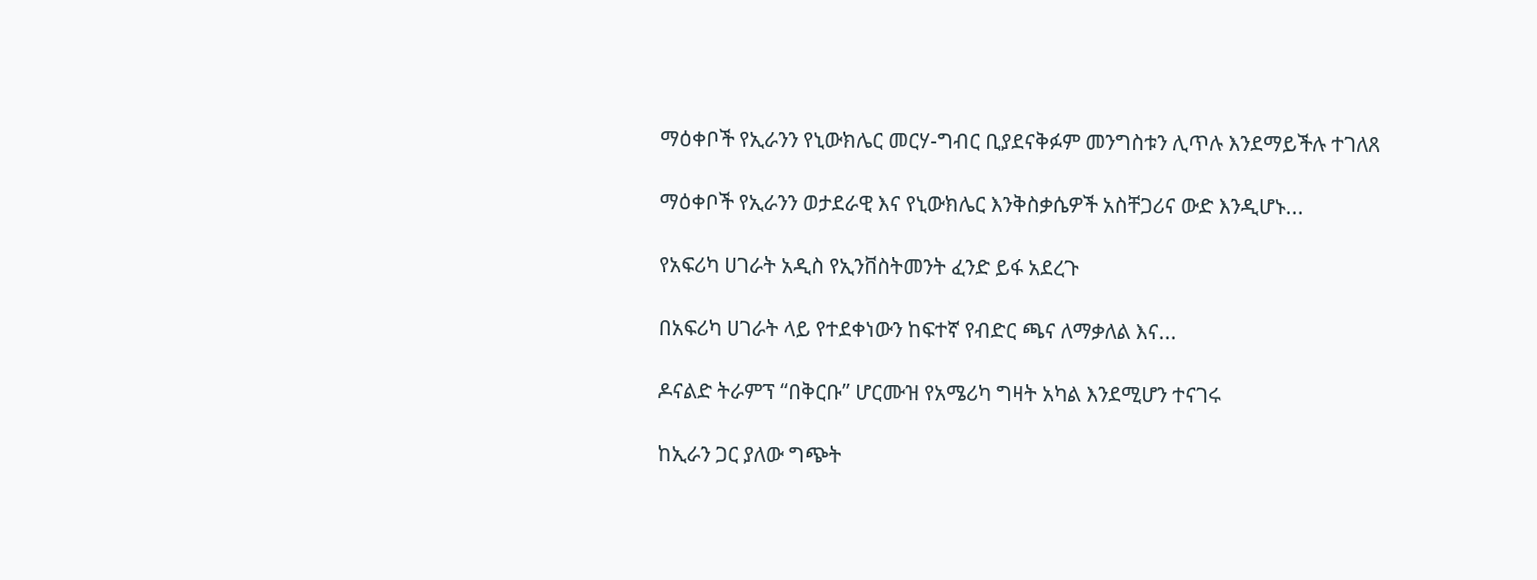ማዕቀቦች የኢራንን የኒውክሌር መርሃ-ግብር ቢያደናቅፉም መንግስቱን ሊጥሉ እንደማይችሉ ተገለጸ

ማዕቀቦች የኢራንን ወታደራዊ እና የኒውክሌር እንቅስቃሴዎች አስቸጋሪና ውድ እንዲሆኑ...

የአፍሪካ ሀገራት አዲስ የኢንቨስትመንት ፈንድ ይፋ አደረጉ

በአፍሪካ ሀገራት ላይ የተደቀነውን ከፍተኛ የብድር ጫና ለማቃለል እና...

ዶናልድ ትራምፕ “በቅርቡ” ሆርሙዝ የአሜሪካ ግዛት አካል እንደሚሆን ተናገሩ

ከኢራን ጋር ያለው ግጭት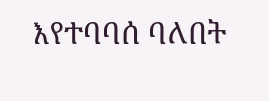እየተባባሰ ባለበት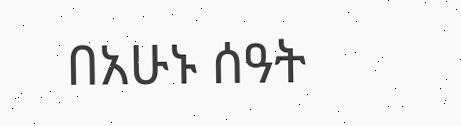በአሁኑ ሰዓት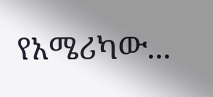የአሜሪካው...